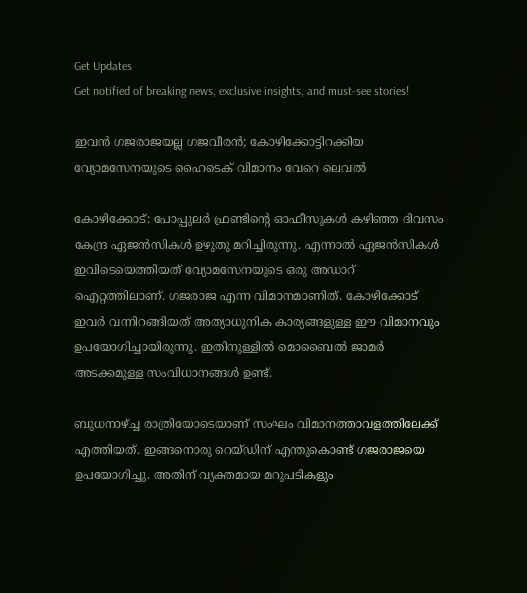Get Updates
Get notified of breaking news, exclusive insights, and must-see stories!

ഇവന്‍ ഗജരാജയല്ല ഗജവീരന്‍; കോഴിക്കോട്ടിറക്കിയ വ്യോമസേനയുടെ ഹൈടെക് വിമാനം വേറെ ലെവല്‍

കോഴിക്കോട്: പോപ്പുലര്‍ ഫ്രണ്ടിന്റെ ഓഫീസുകള്‍ കഴിഞ്ഞ ദിവസം കേന്ദ്ര ഏജന്‍സികള്‍ ഉഴുതു മറിച്ചിരുന്നു. എന്നാല്‍ ഏജന്‍സികള്‍ ഇവിടെയെത്തിയത് വ്യോമസേനയുടെ ഒരു അഡാറ് ഐറ്റത്തിലാണ്. ഗജരാജ എന്ന വിമാനമാണിത്. കോഴിക്കോട് ഇവര്‍ വന്നിറങ്ങിയത് അത്യാധുനിക കാര്യങ്ങളുള്ള ഈ വിമാനവും ഉപയോഗിച്ചായിരുന്നു. ഇതിനുള്ളില്‍ മൊബൈല്‍ ജാമര്‍ അടക്കമുള്ള സംവിധാനങ്ങള്‍ ഉണ്ട്.

ബുധനാഴ്ച്ച രാത്രിയോടെയാണ് സംഘം വിമാനത്താവളത്തിലേക്ക് എത്തിയത്. ഇങ്ങനൊരു റെയ്ഡിന് എന്തുകൊണ്ട് ഗജരാജയെ ഉപയോഗിച്ചു. അതിന് വ്യക്തമായ മറുപടികളും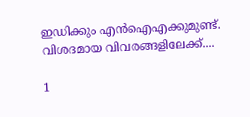ഇഡിക്കും എന്‍ഐഎക്കുമുണ്ട്. വിശദമായ വിവരങ്ങളിലേക്ക്....

1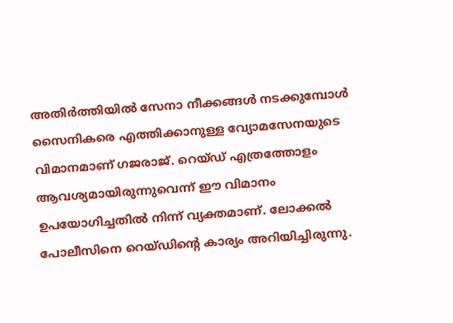അതിര്‍ത്തിയില്‍ സേനാ നീക്കങ്ങള്‍ നടക്കുമ്പോള്‍ സൈനികരെ എത്തിക്കാനുള്ള വ്യോമസേനയുടെ വിമാനമാണ് ഗജരാജ്. റെയ്ഡ് എത്രത്തോളം ആവശ്യമായിരുന്നുവെന്ന് ഈ വിമാനം ഉപയോഗിച്ചതില്‍ നിന്ന് വ്യക്തമാണ്. ലോക്കല്‍ പോലീസിനെ റെയ്ഡിന്റെ കാര്യം അറിയിച്ചിരുന്നു.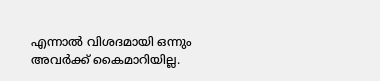എന്നാല്‍ വിശദമായി ഒന്നും അവര്‍ക്ക് കൈമാറിയില്ല.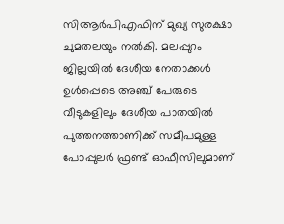സിആര്‍പിഎഫിന് മുഖ്യ സുരക്ഷാ ചുമതലയും നല്‍കി. മലപ്പുറം ജില്ലയില്‍ ദേശീയ നേതാക്കള്‍ ഉള്‍പ്പെടെ അഞ്ച് പേരുടെ വീടുകളിലും ദേശീയ പാതയില്‍ പുത്തനത്താണിക്ക് സമീപമുള്ള പോപ്പുലര്‍ ഫ്രണ്ട് ഓഫീസിലുമാണ്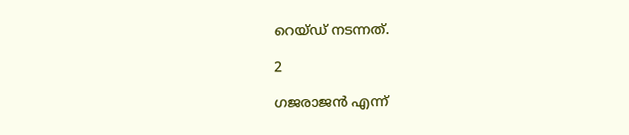റെയ്ഡ് നടന്നത്.

2

ഗജരാജന്‍ എന്ന്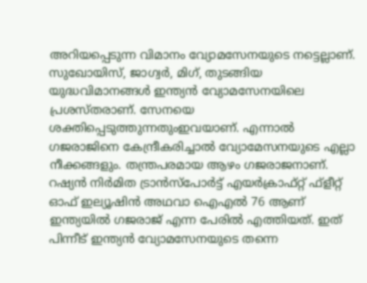അറിയപ്പെടുന്ന വിമാനം വ്യോമസേനയുടെ നട്ടെല്ലാണ്. സുഖോയിസ്, ജാഗ്വര്‍, മിഗ്, തുടങ്ങിയ യുദ്ധവിമാനങ്ങള്‍ ഇന്ത്യന്‍ വ്യോമസേനയിലെ പ്രശസ്തരാണ്. സേനയെ ശക്തിപ്പെടുത്തുന്നതുംഇവയാണ്. എന്നാല്‍ ഗജരാജിനെ കേന്ദ്രീകരിച്ചാല്‍ വ്യോമേസനയുടെ എല്ലാ നീക്കങ്ങളും. തന്ത്രപരമായ ആഴം ഗജരാജനാണ്. റഷ്യന്‍ നിര്‍മിത ട്രാന്‍സ്‌പോര്‍ട്ട് എയര്‍ക്രാഫ്റ്റ് ഫ്‌ളീറ്റ് ഓഫ് ഇല്യൂഷിന്‍ അഥവാ ഐഎല്‍ 76 ആണ് ഇന്ത്യയില്‍ ഗജരാജ് എന്ന പേരില്‍ എത്തിയത്. ഇത് പിന്നീട് ഇന്ത്യന്‍ വ്യോമസേനയുടെ തന്നെ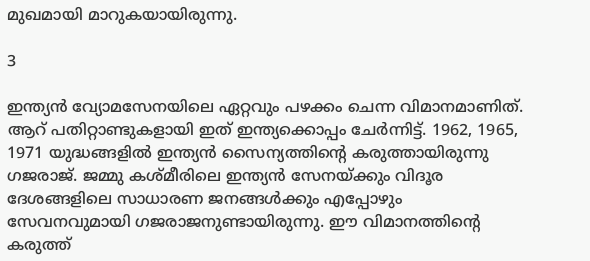മുഖമായി മാറുകയായിരുന്നു.

3

ഇന്ത്യന്‍ വ്യോമസേനയിലെ ഏറ്റവും പഴക്കം ചെന്ന വിമാനമാണിത്. ആറ് പതിറ്റാണ്ടുകളായി ഇത് ഇന്ത്യക്കൊപ്പം ചേര്‍ന്നിട്ട്. 1962, 1965, 1971 യുദ്ധങ്ങളില്‍ ഇന്ത്യന്‍ സൈന്യത്തിന്റെ കരുത്തായിരുന്നു ഗജരാജ്. ജമ്മു കശ്മീരിലെ ഇന്ത്യന്‍ സേനയ്ക്കും വിദൂര ദേശങ്ങളിലെ സാധാരണ ജനങ്ങള്‍ക്കും എപ്പോഴും സേവനവുമായി ഗജരാജനുണ്ടായിരുന്നു. ഈ വിമാനത്തിന്റെ കരുത്ത്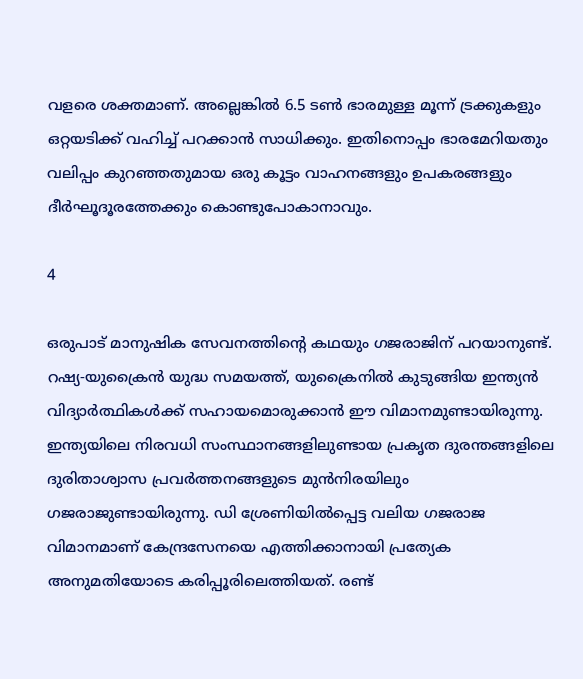വളരെ ശക്തമാണ്. അല്ലെങ്കില്‍ 6.5 ടണ്‍ ഭാരമുള്ള മൂന്ന് ട്രക്കുകളും ഒറ്റയടിക്ക് വഹിച്ച് പറക്കാന്‍ സാധിക്കും. ഇതിനൊപ്പം ഭാരമേറിയതും വലിപ്പം കുറഞ്ഞതുമായ ഒരു കൂട്ടം വാഹനങ്ങളും ഉപകരങ്ങളും ദീര്‍ഘൂദൂരത്തേക്കും കൊണ്ടുപോകാനാവും.

4

ഒരുപാട് മാനുഷിക സേവനത്തിന്റെ കഥയും ഗജരാജിന് പറയാനുണ്ട്. റഷ്യ-യുക്രൈന്‍ യുദ്ധ സമയത്ത്, യുക്രൈനില്‍ കുടുങ്ങിയ ഇന്ത്യന്‍ വിദ്യാര്‍ത്ഥികള്‍ക്ക് സഹായമൊരുക്കാന്‍ ഈ വിമാനമുണ്ടായിരുന്നു. ഇന്ത്യയിലെ നിരവധി സംസ്ഥാനങ്ങളിലുണ്ടായ പ്രകൃത ദുരന്തങ്ങളിലെ ദുരിതാശ്വാസ പ്രവര്‍ത്തനങ്ങളുടെ മുന്‍നിരയിലും ഗജരാജുണ്ടായിരുന്നു. ഡി ശ്രേണിയില്‍പ്പെട്ട വലിയ ഗജരാജ വിമാനമാണ് കേന്ദ്രസേനയെ എത്തിക്കാനായി പ്രത്യേക അനുമതിയോടെ കരിപ്പൂരിലെത്തിയത്. രണ്ട്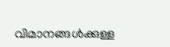വിമാനങ്ങള്‍ക്കുള്ള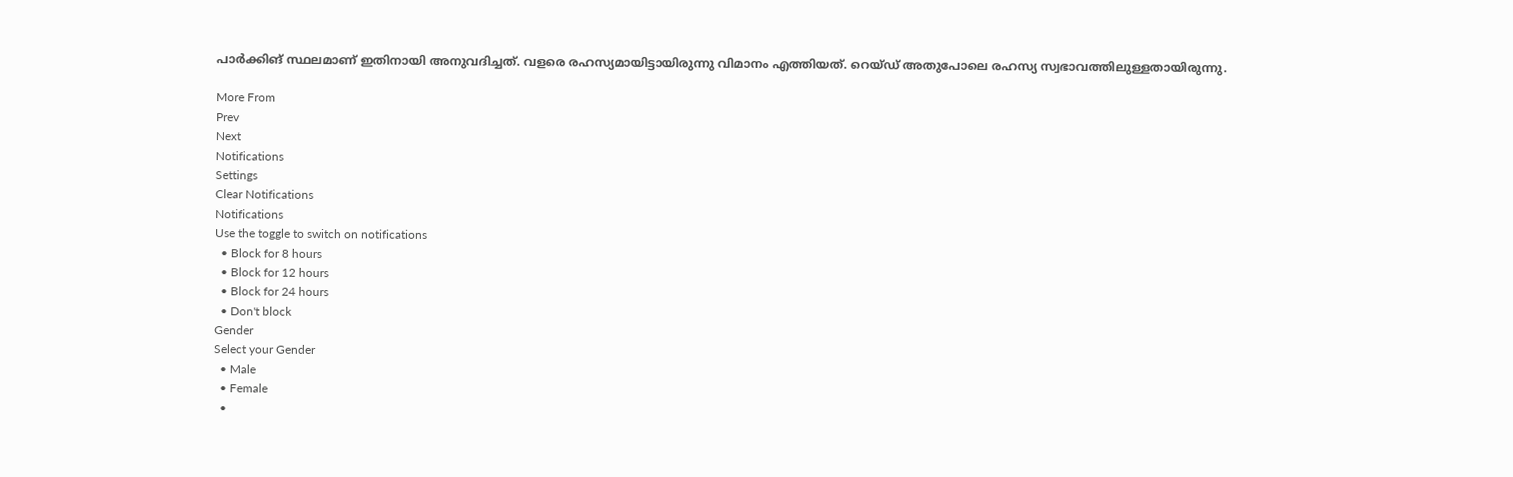പാര്‍ക്കിങ് സ്ഥലമാണ് ഇതിനായി അനുവദിച്ചത്. വളരെ രഹസ്യമായിട്ടായിരുന്നു വിമാനം എത്തിയത്. റെയ്ഡ് അതുപോലെ രഹസ്യ സ്വഭാവത്തിലുള്ളതായിരുന്നു.

More From
Prev
Next
Notifications
Settings
Clear Notifications
Notifications
Use the toggle to switch on notifications
  • Block for 8 hours
  • Block for 12 hours
  • Block for 24 hours
  • Don't block
Gender
Select your Gender
  • Male
  • Female
  •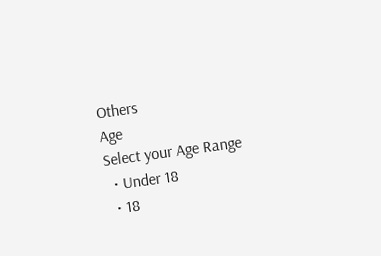Others
Age
Select your Age Range
  • Under 18
  • 18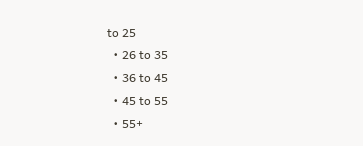to 25
  • 26 to 35
  • 36 to 45
  • 45 to 55
  • 55+